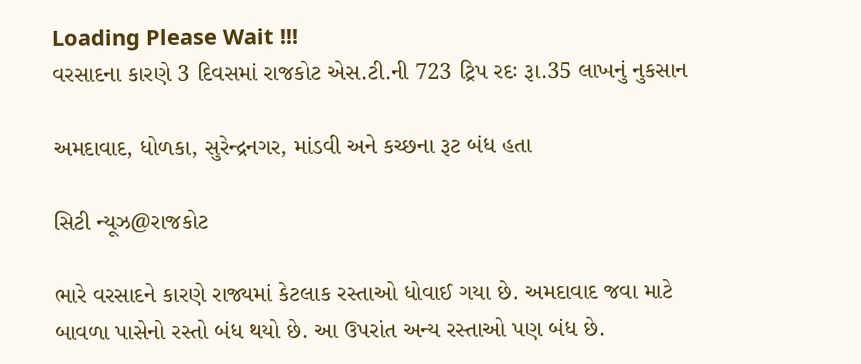Loading Please Wait !!!
વરસાદના કારણે 3 દિવસમાં રાજકોટ એસ.ટી.ની 723 ટ્રિપ રદઃ રૂા.35 લાખનું નુકસાન

અમદાવાદ, ધોળકા, સુરેન્દ્રનગર, માંડવી અને કચ્છના રૂટ બંધ હતા

સિટી ન્યૂઝ@રાજકોટ

ભારે વરસાદને કારણે રાજ્યમાં કેટલાક રસ્તાઓ ધોવાઈ ગયા છે. અમદાવાદ જવા માટે બાવળા પાસેનો રસ્તો બંધ થયો છે. આ ઉપરાંત અન્ય રસ્તાઓ પણ બંધ છે.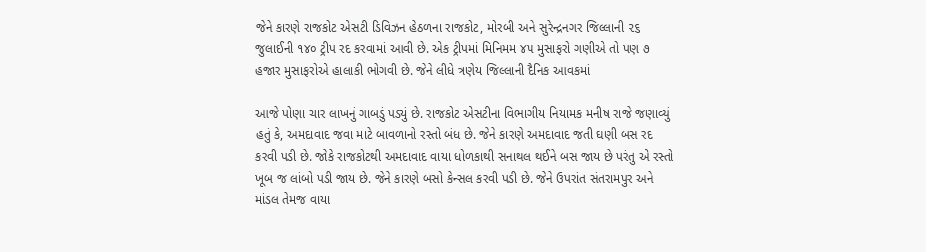જેને કારણે રાજકોટ એસટી ડિવિઝન હેઠળના રાજકોટ, મોરબી અને સુરેન્દ્રનગર જિલ્લાની ૨૬ જુલાઈની ૧૪૦ ટ્રીપ રદ કરવામાં આવી છે. એક ટ્રીપમાં મિનિમમ ૪૫ મુસાફરો ગણીએ તો પણ ૭ હજાર મુસાફરોએ હાલાકી ભોગવી છે. જેને લીધે ત્રણેય જિલ્લાની દૈનિક આવકમાં

આજે પોણા ચાર લાખનું ગાબડું પડ્યું છે. રાજકોટ એસટીના વિભાગીય નિયામક મનીષ રાજે જણાવ્યું હતું કે, અમદાવાદ જવા માટે બાવળાનો રસ્તો બંધ છે. જેને કારણે અમદાવાદ જતી ઘણી બસ રદ કરવી પડી છે. જોકે રાજકોટથી અમદાવાદ વાયા ધોળકાથી સનાથલ થઈને બસ જાય છે પરંતુ એ રસ્તો ખૂબ જ લાંબો પડી જાય છે. જેને કારણે બસો કેન્સલ કરવી પડી છે. જેને ઉપરાંત સંતરામપુર અને માંડલ તેમજ વાયા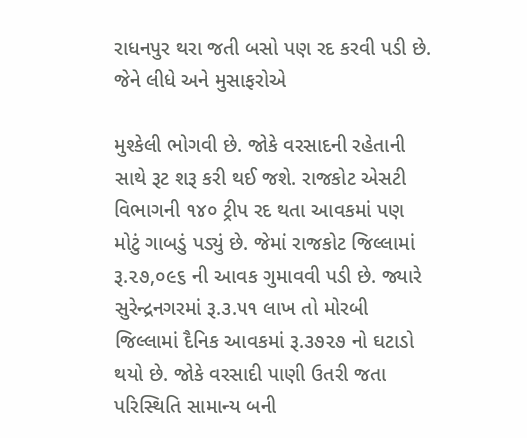રાધનપુર થરા જતી બસો પણ રદ કરવી પડી છે. જેને લીધે અને મુસાફરોએ

મુશ્કેલી ભોગવી છે. જોકે વરસાદની રહેતાની સાથે રૂટ શરૂ કરી થઈ જશે. રાજકોટ એસટી વિભાગની ૧૪૦ ટ્રીપ રદ થતા આવકમાં પણ મોટું ગાબડું પડ્યું છે. જેમાં રાજકોટ જિલ્લામાં રૂ.૨૭,૦૯૬ ની આવક ગુમાવવી પડી છે. જ્યારે સુરેન્દ્રનગરમાં રૂ.૩.૫૧ લાખ તો મોરબી જિલ્લામાં દૈનિક આવકમાં રૂ.૩૭૨૭ નો ઘટાડો થયો છે. જોકે વરસાદી પાણી ઉતરી જતા પરિસ્થિતિ સામાન્ય બની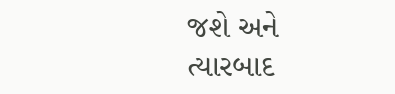જશે અને ત્યારબાદ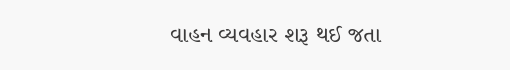વાહન વ્યવહાર શરૂ થઈ જતા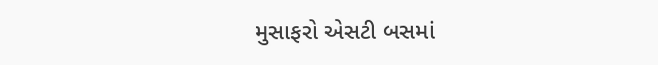મુસાફરો એસટી બસમાં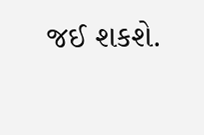જઈ શકશે.